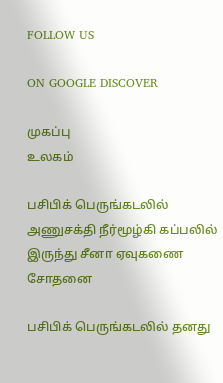FOLLOW US

ON GOOGLE DISCOVER

முகப்பு
உலகம்

பசிபிக் பெருங்கடலில் அணுசக்தி நீர்மூழ்கி கப்பலில் இருந்து சீனா ஏவுகணை சோதனை

பசிபிக் பெருங்கடலில் தனது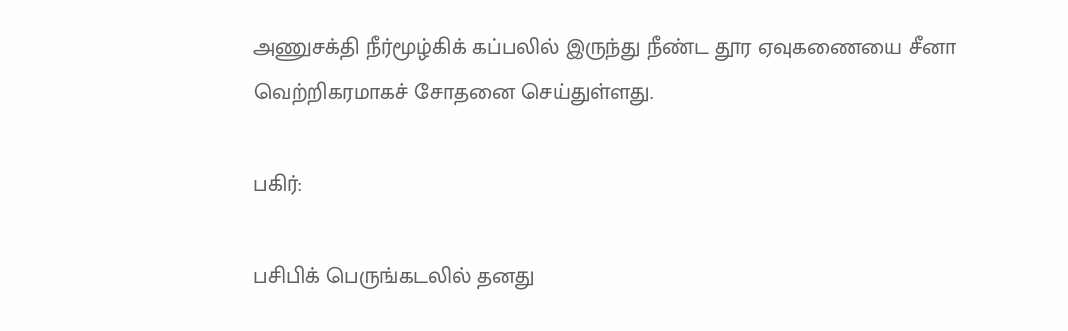அணுசக்தி நீர்மூழ்கிக் கப்பலில் இருந்து நீண்ட தூர ஏவுகணையை சீனா வெற்றிகரமாகச் சோதனை செய்துள்ளது.

பகிர்:

பசிபிக் பெருங்கடலில் தனது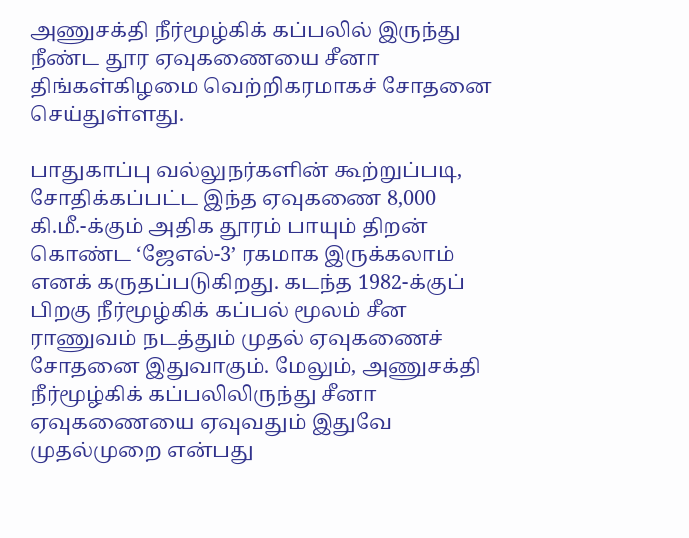அணுசக்தி நீர்மூழ்கிக் கப்பலில் இருந்து நீண்ட தூர ஏவுகணையை சீனா திங்கள்கிழமை வெற்றிகரமாகச் சோதனை செய்துள்ளது.

பாதுகாப்பு வல்லுநர்களின் கூற்றுப்படி, சோதிக்கப்பட்ட இந்த ஏவுகணை 8,000 கி.மீ.-க்கும் அதிக தூரம் பாயும் திறன் கொண்ட ‘ஜேஎல்-3’ ரகமாக இருக்கலாம் எனக் கருதப்படுகிறது. கடந்த 1982-க்குப் பிறகு நீர்மூழ்கிக் கப்பல் மூலம் சீன ராணுவம் நடத்தும் முதல் ஏவுகணைச் சோதனை இதுவாகும். மேலும், அணுசக்தி நீர்மூழ்கிக் கப்பலிலிருந்து சீனா ஏவுகணையை ஏவுவதும் இதுவே முதல்முறை என்பது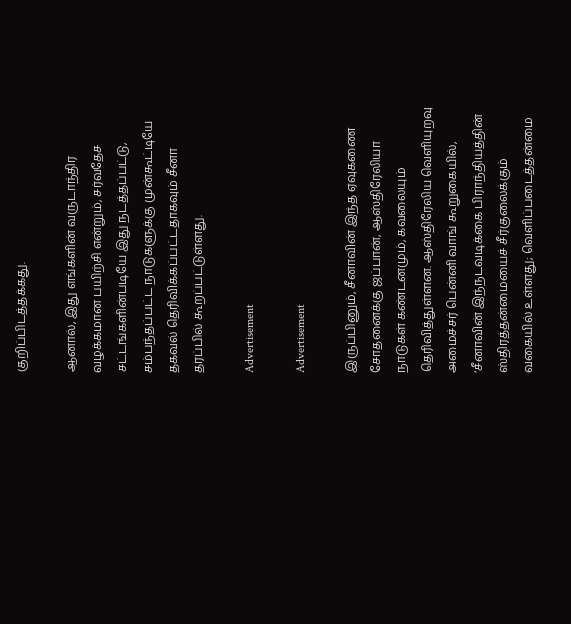குறிப்பிடத்தக்கது.

ஆனால், இது எங்களின் வருடாந்திர வழக்கமான பயிற்சி என்றும், சர்வதேச சட்டங்களின்படியே இது நடத்தப்பட்டு, சம்பந்தப்பட்ட நாடுகளுக்கு முன்கூட்டியே தகவல் தெரிவிக்கப்பட்டதாகவும் சீனா தரப்பில் கூறப்பட்டுள்ளது.

Advertisement

Advertisement

இருப்பினும், சீனாவின் இந்த ஏவுகணை சோதனைக்கு ஜப்பான், ஆஸ்திரேலியா நாடுகள் கண்டனமும், கவலையும் தெரிவித்துள்ளன. ஆஸ்திரேலிய வெளியுறவு அமைச்சர் பென்னி வாங் கூறுகையில், ‘சீனாவின் இந்நடவடிக்கை பிராந்தியத்தின் ஸ்திரத்தன்மையைச் சீர்குலைக்கும் வகையில் உள்ளது; வெளிப்படைத்தன்மை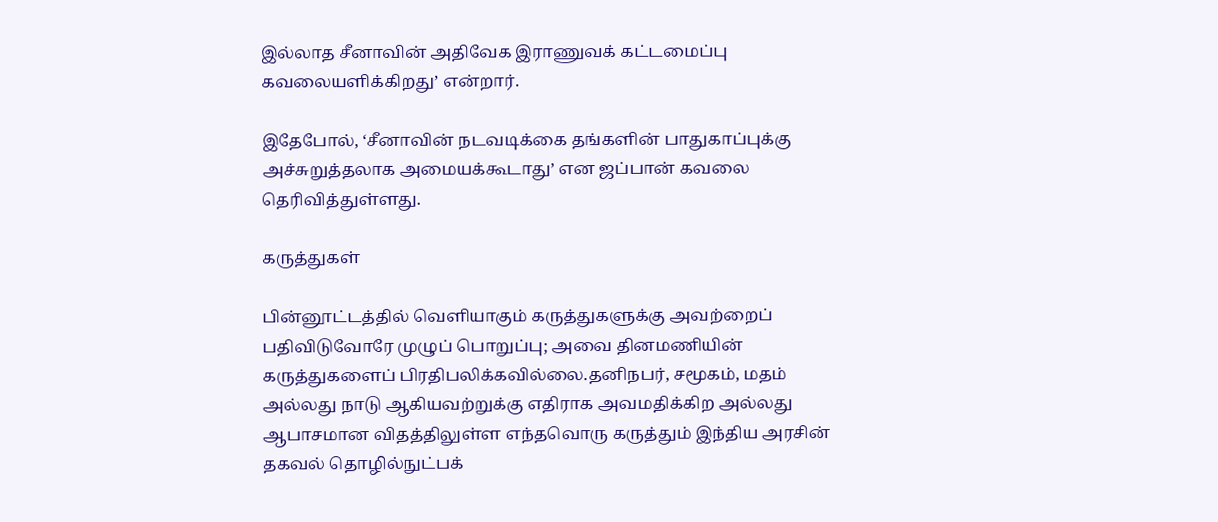இல்லாத சீனாவின் அதிவேக இராணுவக் கட்டமைப்பு கவலையளிக்கிறது’ என்றார்.

இதேபோல், ‘சீனாவின் நடவடிக்கை தங்களின் பாதுகாப்புக்கு அச்சுறுத்தலாக அமையக்கூடாது’ என ஜப்பான் கவலை தெரிவித்துள்ளது.

கருத்துகள்

பின்னூட்டத்தில் வெளியாகும் கருத்துகளுக்கு அவற்றைப் பதிவிடுவோரே முழுப் பொறுப்பு; அவை தினமணியின் கருத்துகளைப் பிரதிபலிக்கவில்லை.தனிநபர், சமூகம், மதம் அல்லது நாடு ஆகியவற்றுக்கு எதிராக அவமதிக்கிற அல்லது ஆபாசமான விதத்திலுள்ள எந்தவொரு கருத்தும் இந்திய அரசின் தகவல் தொழில்நுட்பக்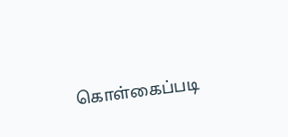கொள்கைப்படி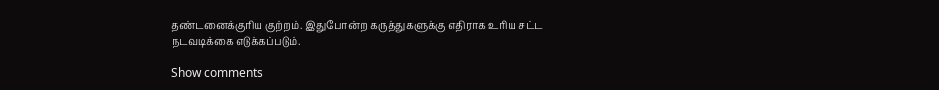தண்டனைக்குரிய குற்றம். இதுபோன்ற கருத்துகளுக்கு எதிராக உரிய சட்ட நடவடிக்கை எடுக்கப்படும்.

Show comments